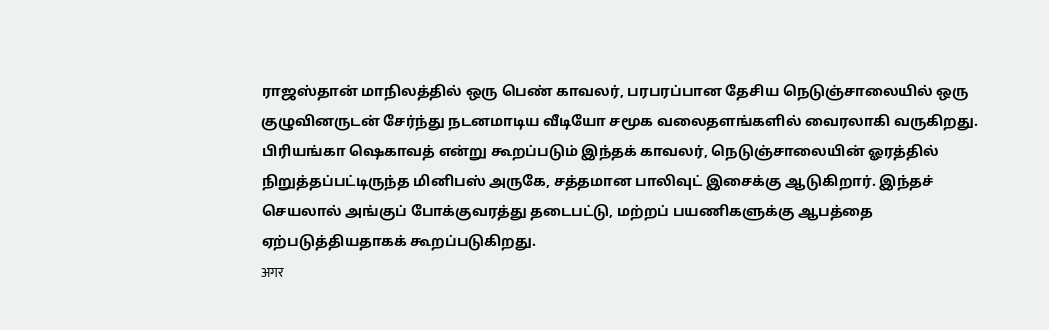ராஜஸ்தான் மாநிலத்தில் ஒரு பெண் காவலர், பரபரப்பான தேசிய நெடுஞ்சாலையில் ஒரு குழுவினருடன் சேர்ந்து நடனமாடிய வீடியோ சமூக வலைதளங்களில் வைரலாகி வருகிறது.
பிரியங்கா ஷெகாவத் என்று கூறப்படும் இந்தக் காவலர், நெடுஞ்சாலையின் ஓரத்தில் நிறுத்தப்பட்டிருந்த மினிபஸ் அருகே, சத்தமான பாலிவுட் இசைக்கு ஆடுகிறார். இந்தச் செயலால் அங்குப் போக்குவரத்து தடைபட்டு, மற்றப் பயணிகளுக்கு ஆபத்தை ஏற்படுத்தியதாகக் கூறப்படுகிறது.
अगर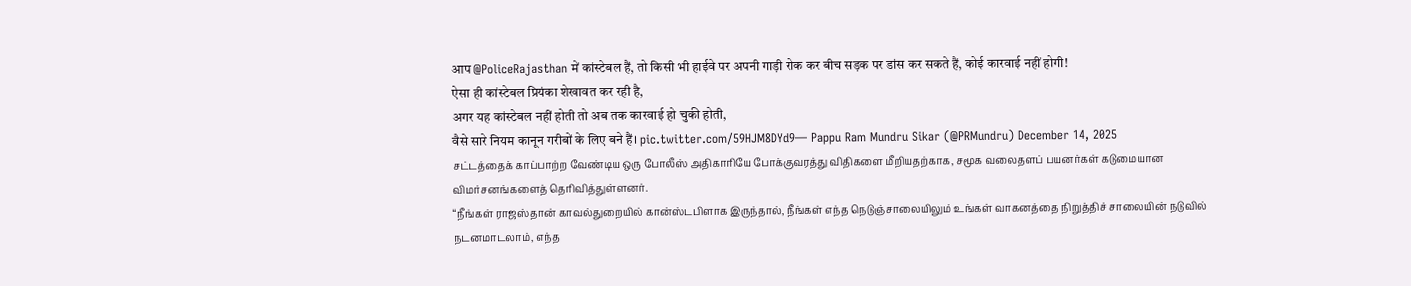आप @PoliceRajasthan में कांस्टेबल हैं, तो किसी भी हाईवे पर अपनी गाड़ी रोक कर बीच सड़क पर डांस कर सकते हैं, कोई कारवाई नहीं होगी!
ऐसा ही कांस्टेबल प्रियंका शेखावत कर रही है,
अगर यह कांस्टेबल नहीं होती तो अब तक कारवाई हो चुकी होती,
वैसे सारे नियम कानून गरीबों के लिए बने हैं। pic.twitter.com/59HJM8DYd9— Pappu Ram Mundru Sikar (@PRMundru) December 14, 2025
சட்டத்தைக் காப்பாற்ற வேண்டிய ஒரு போலீஸ் அதிகாரியே போக்குவரத்து விதிகளை மீறியதற்காக, சமூக வலைதளப் பயனர்கள் கடுமையான விமர்சனங்களைத் தெரிவித்துள்ளனர்.
“நீங்கள் ராஜஸ்தான் காவல்துறையில் கான்ஸ்டபிளாக இருந்தால், நீங்கள் எந்த நெடுஞ்சாலையிலும் உங்கள் வாகனத்தை நிறுத்திச் சாலையின் நடுவில் நடனமாடலாம், எந்த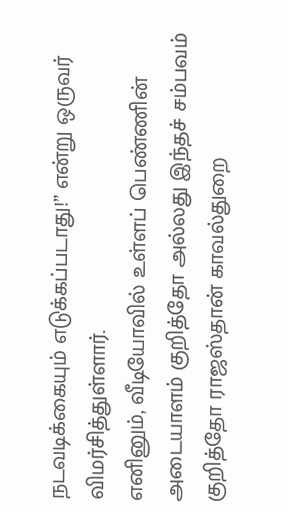நடவடிக்கையும் எடுக்கப்படாது!” என்று ஒருவர் விமர்சித்துள்ளார்.
எனினும், வீடியோவில் உள்ளப் பெண்ணின் அடையாளம் குறித்தோ அல்லது இந்தச் சம்பவம் குறித்தோ ராஜஸ்தான் காவல்துறை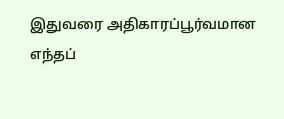இதுவரை அதிகாரப்பூர்வமான எந்தப்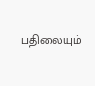பதிலையும்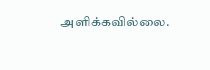அளிக்கவில்லை.